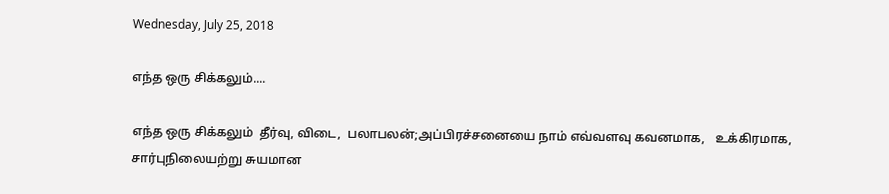Wednesday, July 25, 2018

எந்த ஒரு சிக்கலும்....

எந்த ஒரு சிக்கலும்  தீர்வு, விடை,  பலாபலன்;அப்பிரச்சனையை நாம் எவ்வளவு கவனமாக,   உக்கிரமாக,   சார்புநிலையற்று சுயமான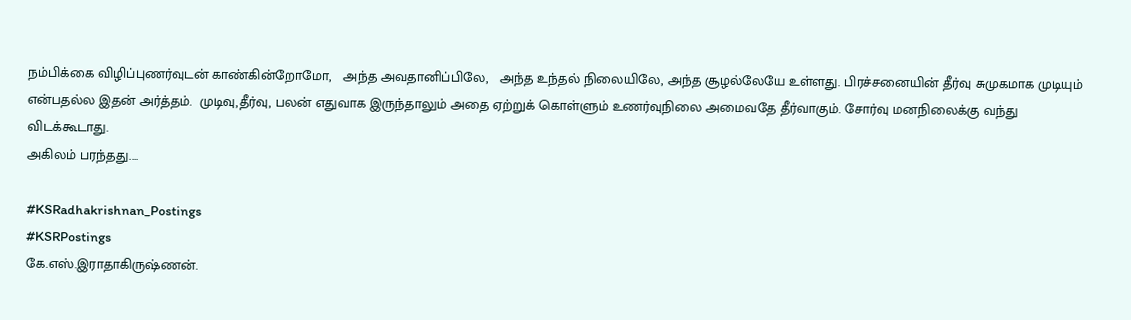நம்பிக்கை விழிப்புணர்வுடன் காண்கின்றோமோ,   அந்த அவதானிப்பிலே,   அந்த உந்தல் நிலையிலே, அந்த சூழல்லேயே உள்ளது. பிரச்சனையின் தீர்வு சுமுகமாக முடியும் என்பதல்ல இதன் அர்த்தம்.  முடிவு,தீர்வு, பலன் எதுவாக இருந்தாலும் அதை ஏற்றுக் கொள்ளும் உணர்வுநிலை அமைவதே தீர்வாகும். சோர்வு மனநிலைக்கு வந்து விடக்கூடாது.
அகிலம் பரந்தது....

#KSRadhakrishnan_Postings
#KSRPostings
கே.எஸ்.இராதாகிருஷ்ணன்.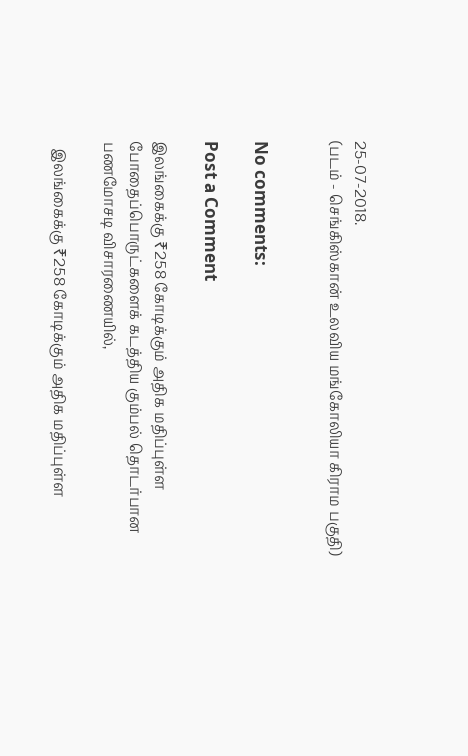25-07-2018.
(படம் - செங்கிஸ்கான் உலவிய மங்கோலியா கிராம பகுதி)


No comments:

Post a Comment

இலங்கைக்கு ₹258 கோடிக்கும் அதிக மதிப்புள்ள போதைப்பொருட்களைக் கடத்திய கும்பல் தொடர்பான பணமோசடி விசாரணையில்,

  இலங்கைக்கு ₹258 கோடிக்கும் அதிக மதிப்புள்ள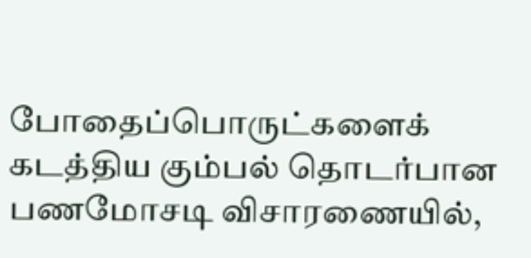போதைப்பொருட்களைக் கடத்திய கும்பல் தொடர்பான பணமோசடி விசாரணையில்,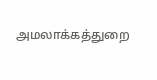அமலாக்கத்துறை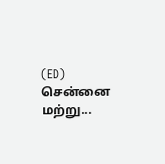(ED) சென்னை மற்று...